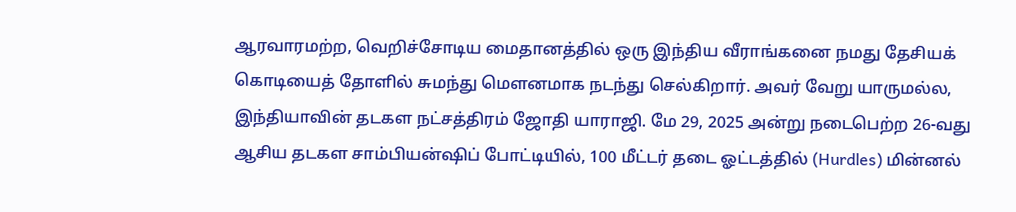ஆரவாரமற்ற, வெறிச்சோடிய மைதானத்தில் ஒரு இந்திய வீராங்கனை நமது தேசியக் கொடியைத் தோளில் சுமந்து மௌனமாக நடந்து செல்கிறார். அவர் வேறு யாருமல்ல, இந்தியாவின் தடகள நட்சத்திரம் ஜோதி யாராஜி. மே 29, 2025 அன்று நடைபெற்ற 26-வது ஆசிய தடகள சாம்பியன்ஷிப் போட்டியில், 100 மீட்டர் தடை ஓட்டத்தில் (Hurdles) மின்னல்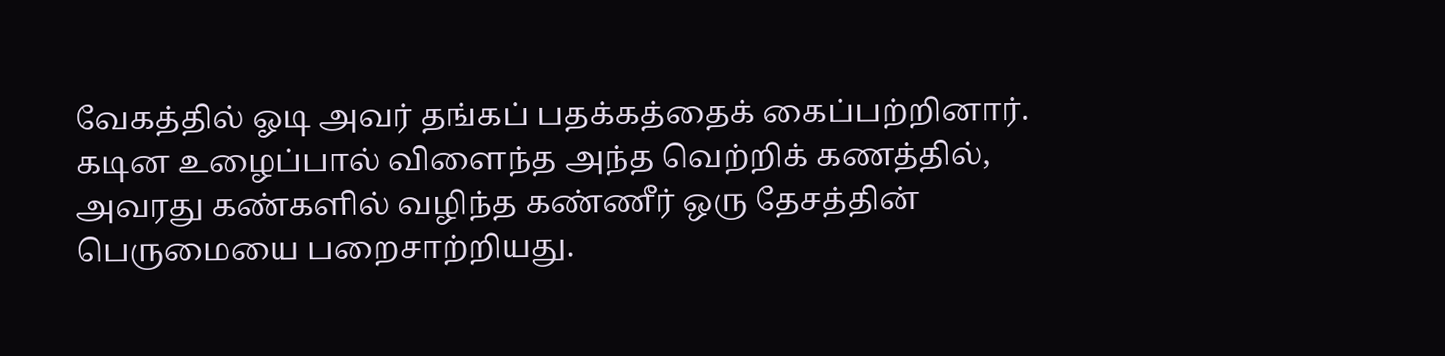வேகத்தில் ஓடி அவர் தங்கப் பதக்கத்தைக் கைப்பற்றினார்.
கடின உழைப்பால் விளைந்த அந்த வெற்றிக் கணத்தில், அவரது கண்களில் வழிந்த கண்ணீர் ஒரு தேசத்தின் பெருமையை பறைசாற்றியது.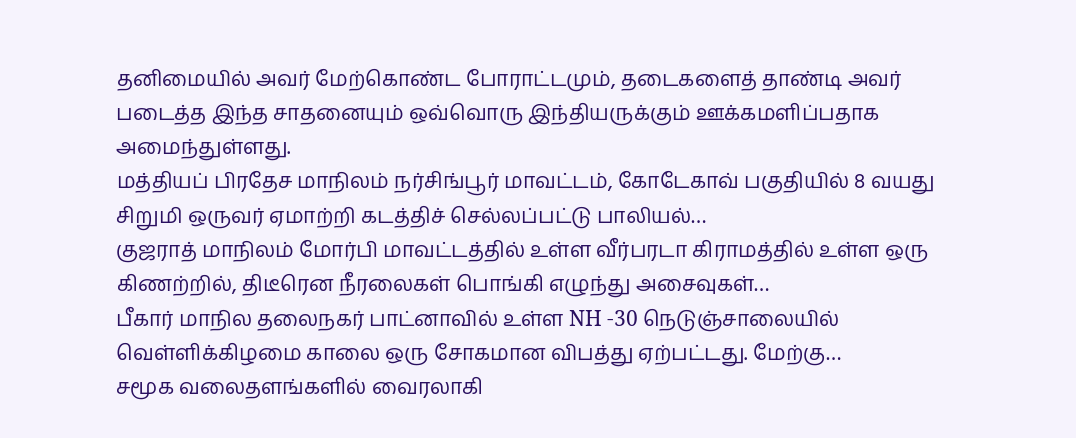தனிமையில் அவர் மேற்கொண்ட போராட்டமும், தடைகளைத் தாண்டி அவர் படைத்த இந்த சாதனையும் ஒவ்வொரு இந்தியருக்கும் ஊக்கமளிப்பதாக அமைந்துள்ளது.
மத்தியப் பிரதேச மாநிலம் நர்சிங்பூர் மாவட்டம், கோடேகாவ் பகுதியில் 8 வயது சிறுமி ஒருவர் ஏமாற்றி கடத்திச் செல்லப்பட்டு பாலியல்…
குஜராத் மாநிலம் மோர்பி மாவட்டத்தில் உள்ள வீர்பரடா கிராமத்தில் உள்ள ஒரு கிணற்றில், திடீரென நீரலைகள் பொங்கி எழுந்து அசைவுகள்…
பீகார் மாநில தலைநகர் பாட்னாவில் உள்ள NH -30 நெடுஞ்சாலையில் வெள்ளிக்கிழமை காலை ஒரு சோகமான விபத்து ஏற்பட்டது. மேற்கு…
சமூக வலைதளங்களில் வைரலாகி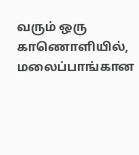வரும் ஒரு காணொளியில், மலைப்பாங்கான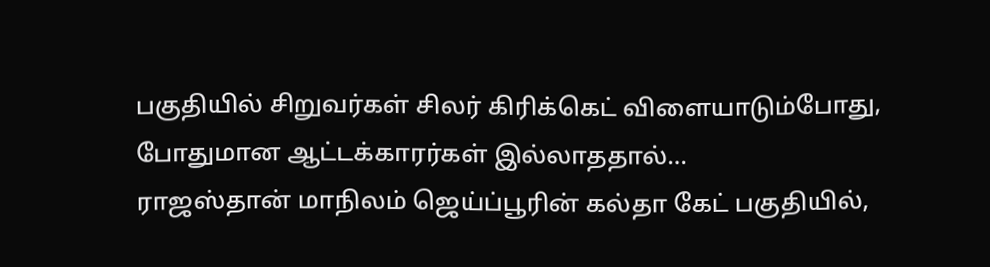பகுதியில் சிறுவர்கள் சிலர் கிரிக்கெட் விளையாடும்போது, போதுமான ஆட்டக்காரர்கள் இல்லாததால்…
ராஜஸ்தான் மாநிலம் ஜெய்ப்பூரின் கல்தா கேட் பகுதியில்,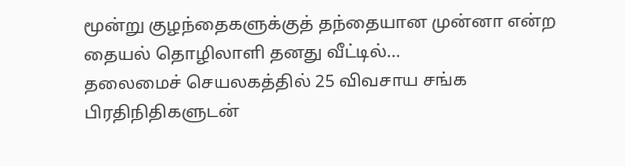மூன்று குழந்தைகளுக்குத் தந்தையான முன்னா என்ற தையல் தொழிலாளி தனது வீட்டில்…
தலைமைச் செயலகத்தில் 25 விவசாய சங்க பிரதிநிதிகளுடன்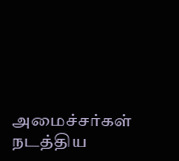அமைச்சர்கள் நடத்திய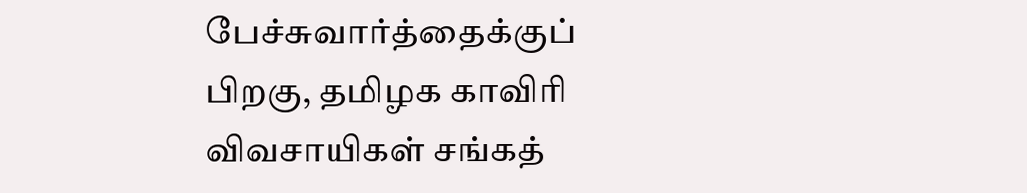பேச்சுவார்த்தைக்குப் பிறகு, தமிழக காவிரி விவசாயிகள் சங்கத்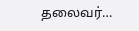தலைவர்…